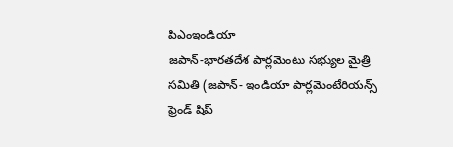పిఎంఇండియా
జపాన్-భారతదేశ పార్లమెంటు సభ్యుల మైత్రి సమితి (జపాన్- ఇండియా పార్లమెంటేరియన్స్ ఫ్రెండ్ షిప్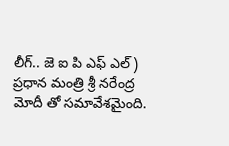లీగ్.. జె ఐ పి ఎఫ్ ఎల్) ప్రధాన మంత్రి శ్రీ నరేంద్ర మోదీ తో సమావేశమైంది.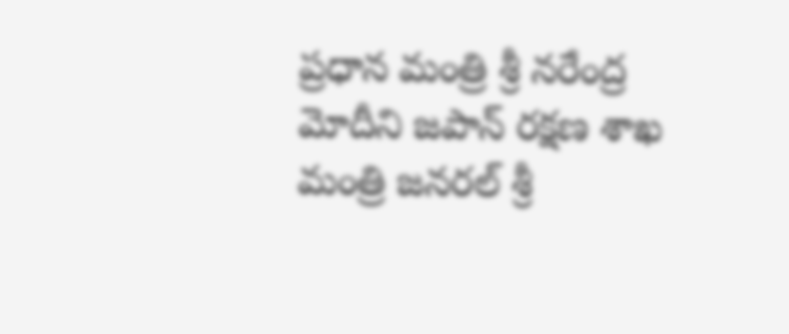ప్రధాన మంత్రి శ్రీ నరేంద్ర మోదీని జపాన్ రక్షణ శాఖ మంత్రి జనరల్ శ్రీ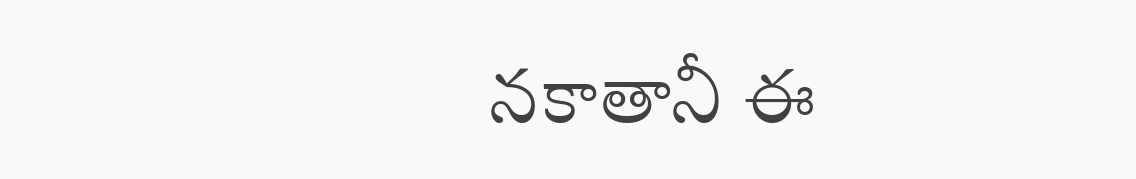నకాతానీ ఈ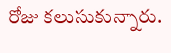రోజు కలుసుకున్నారు.